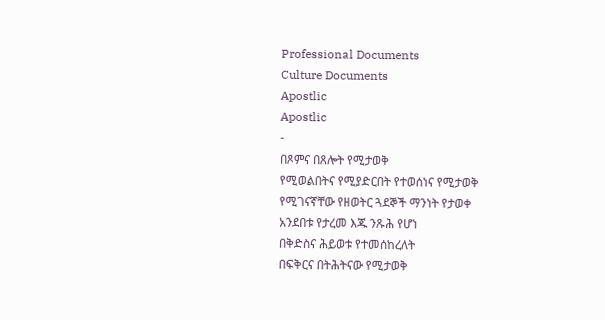Professional Documents
Culture Documents
Apostlic
Apostlic
-
በጾምና በጸሎት የሚታወቅ
የሚወልበትና የሚያድርበት የተወሰነና የሚታወቅ
የሚገናኛቸው የዘወትር ጓደኞች ማንነት የታወቀ
አንደበቱ የታረመ እጁ ንጹሕ የሆነ
በቅድስና ሕይወቱ የተመሰከረለት
በፍቅርና በትሕትናው የሚታወቅ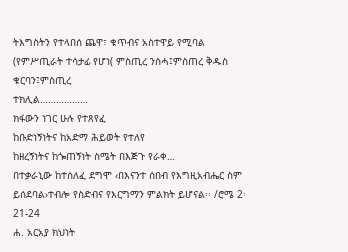ትእግስትን የተላበሰ ጨዋ፣ ቁጥብና አስተዋይ የሚባል
(የምሥጢራት ተሳታፊ የሆነ( ምስጢረ ንስሓ፤ምስጠረ ቅዱስ ቁርባን፤ምስጢረ
ተክሊል………………
ክፋውን ነገር ሁሉ የተጸየፈ
ከቡድነኝነትና ከአድማ ሕይወት የተለየ
ከዘረኝነትና ከጐጠኝነት ስሜት በእጅጉ የራቀ…
በተቃራኒው ከተሰለፈ ደግሞ ‹በእናንተ ሰበብ የእግዚአብሔር ስም
ይሰደባል›ተብሎ የስድብና የእርግማን ምልክት ይሆናል፡፡ /ሮሜ 2፡21-24
ሐ. አርአያ ክህነት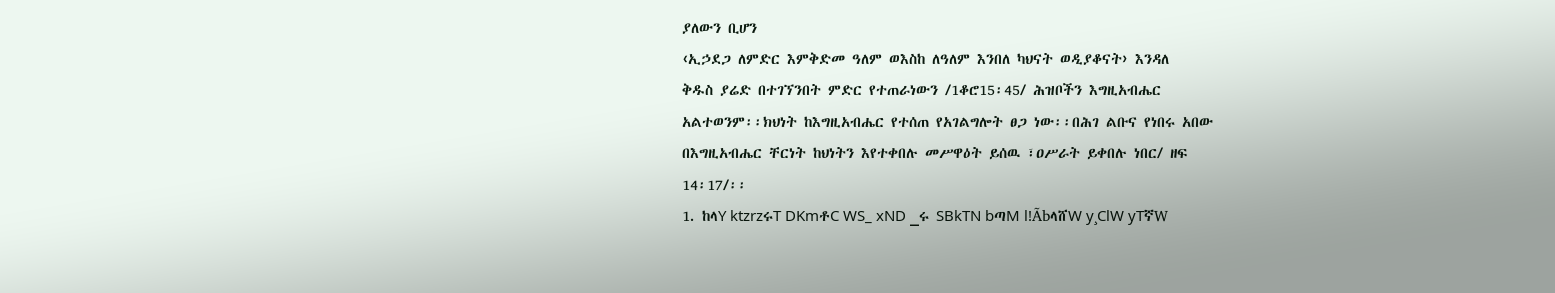ያለውን ቢሆን
‹ኢኃደጋ ለምድር እምቅድመ ዓለም ወእስከ ለዓለም እንበለ ካህናት ወዲያቆናት› እንዳለ
ቅዱስ ያሬድ በተገኘንበት ምድር የተጠራነውን /1ቆሮ15፡45/ ሕዝቦችን እግዚአብሔር
አልተወንም፡፡ክህነት ከእግዚአብሔር የተሰጠ የአገልግሎት ፀጋ ነው፡፡በሕገ ልቡና የነበሩ አበው
በእግዚአብሔር ቸርነት ከህነትን እየተቀበሉ መሥዋዕት ይሰዉ ፣ዐሥራት ይቀበሉ ነበር/ ዘፍ
14፡17/፡፡
1. ከላY ktzrzሩT DKmቶC WS_ xND _ሩ SBkTN bጣM l!ÃbላሸW y¸ClW yTኛW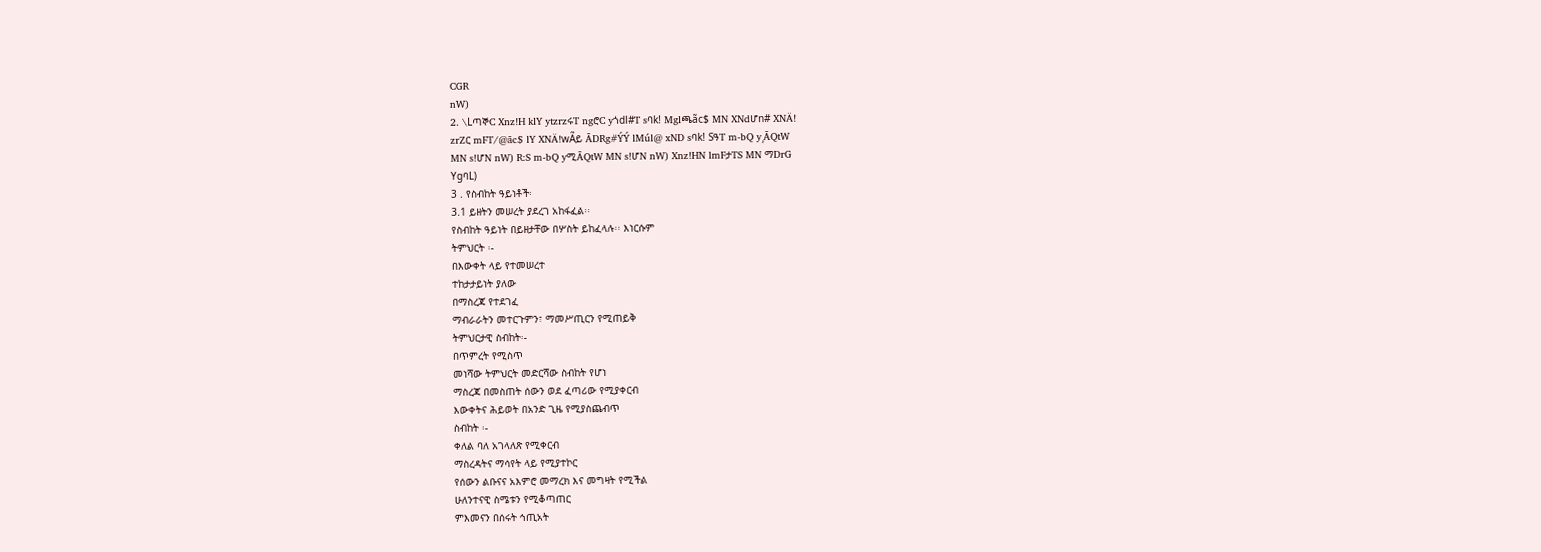CGR
nW)
2. \LጣኞC Xnz!H klY ytzrzሩT ngሮC yጎdl#T sባk! Mglጫãc$ MN XNdሆn# XNÄ!
zrZር mFT/@ãc$ lY XNÄ!wÃይ ÃDRg#ÝÝ lMúl@ xND sባk! SዓT m-bQ y¸ÃQtW
MN s!ሆN nW) R:S m-bQ yሚÃQtW MN s!ሆN nW) Xnz!HN lmFታTS MN ማDrG
YgባL)
3 . የስብከት ዓይነቶች፡
3.1 ይዘትን መሠረት ያደረገ አከፋፈል፡፡
የስብከት ዓይነት በይዘታቸው በሦስት ይከፈላሉ፡፡ እነርሱም
ትምህርት ፡-
በእውቀት ላይ የተመሠረተ
ተከታታይነት ያለው
በማስረጃ የተደገፈ
ማብራራትን መተርጉምን፣ ማመሥጢርን የሚጠይቅ
ትምህርታዊ ስብከት፡-
በጥምረት የሚስጥ
መነሻው ትምህርት መድርሻው ስብከት የሆነ
ማስረጃ በመስጠት ሰውን ወደ ፈጣሪው የሚያቀርብ
እውቀትና ሕይወት በአንድ ጊዜ የሚያስጨብጥ
ስብከት ፡-
ቀለል ባለ አገላለጽ የሚቀርብ
ማስረዳትና ማሳየት ላይ የሚያተኮር
የሰውን ልቡናና አእምሮ መማረክ እና መግዛት የሚችል
ሁለንተናዊ ስሜቱን የሚቆጣጠር
ምእመናን በሰሩት ኅጢአት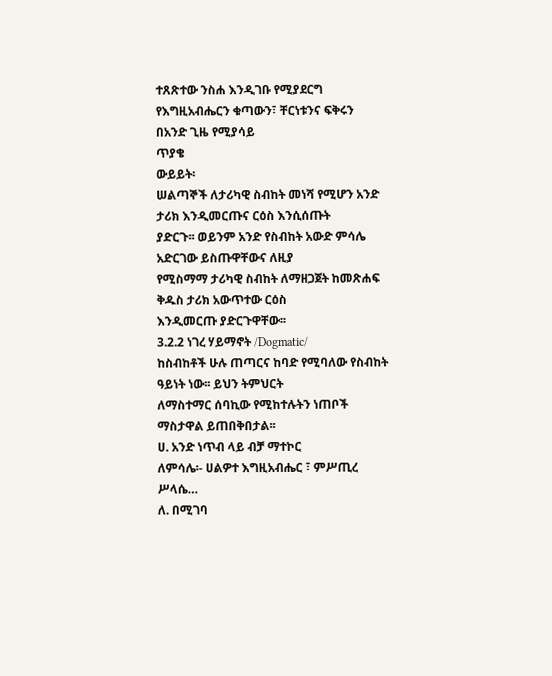ተጸጽተው ንስሐ እንዲገቡ የሚያደርግ
የእግዚአብሔርን ቁጣውን፣ ቸርነቱንና ፍቅሩን በአንድ ጊዜ የሚያሳይ
ጥያቄ
ውይይት፡
ሠልጣኞች ለታሪካዊ ስብከት መነሻ የሚሆን አንድ ታሪክ እንዲመርጡና ርዕስ እንሲሰጡት
ያድርጉ፡፡ ወይንም አንድ የስብከት አውድ ምሳሌ አድርገው ይስጡዋቸውና ለዚያ
የሚስማማ ታሪካዊ ስብከት ለማዘጋጀት ከመጽሐፍ ቅዱስ ታሪክ አውጥተው ርዕስ
እንዲመርጡ ያድርጉዋቸው፡፡
3.2.2 ነገረ ሃይማኖት /Dogmatic/
ከስብከቶች ሁሉ ጠጣርና ከባድ የሚባለው የስብከት ዓይነት ነው፡፡ ይህን ትምህርት
ለማስተማር ሰባኪው የሚከተሉትን ነጠቦች ማስታዋል ይጠበቅበታል፡፡
ሀ. አንድ ነጥብ ላይ ብቻ ማተኮር
ለምሳሌ፡- ሀልዎተ እግዚአብሔር ፣ ምሥጢረ ሥላሴ…
ለ. በሚገባ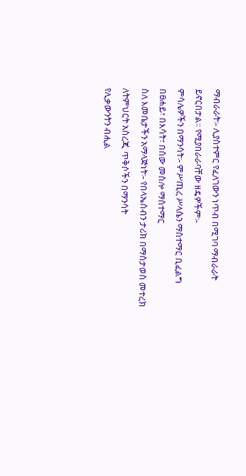ማብራራት፡- ሊያስተምር የፈለገውን ነጥብ በሚገባ ማብራራት
ይኖርበታል፡፡ የሚያበራራባቸው ዘዴዎችም፡-
ምሳሌዎችን በማንሳት፡- ምሥጢረ ሥላሴን ማስተማር ቢፈልግ
በፀሐይ፣ በእሳት፣ በሰው መስሎ ማስተማር
ስለ እመቤታችን አማላጅነት፡- የበላኤሰብን ታሪክ በማስታወስ መተረክ
ለትምህርት አስረጂ ጥቅሶችን በማንሳት
የሊቃውንትን ብሒል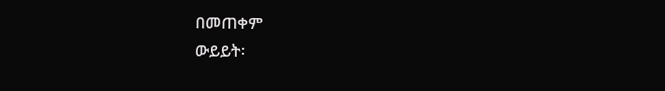በመጠቀም
ውይይት፡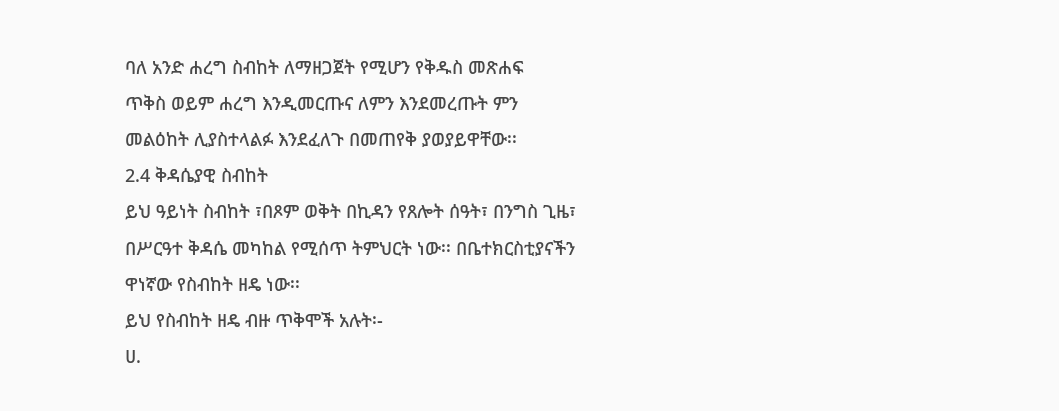ባለ አንድ ሐረግ ስብከት ለማዘጋጀት የሚሆን የቅዱስ መጽሐፍ
ጥቅስ ወይም ሐረግ እንዲመርጡና ለምን እንደመረጡት ምን
መልዕከት ሊያስተላልፉ እንደፈለጉ በመጠየቅ ያወያይዋቸው፡፡
2.4 ቅዳሴያዊ ስብከት
ይህ ዓይነት ስብከት ፣በጾም ወቅት በኪዳን የጸሎት ሰዓት፣ በንግስ ጊዜ፣
በሥርዓተ ቅዳሴ መካከል የሚሰጥ ትምህርት ነው፡፡ በቤተክርስቲያናችን
ዋነኛው የስብከት ዘዴ ነው፡፡
ይህ የስብከት ዘዴ ብዙ ጥቅሞች አሉት፡-
ሀ.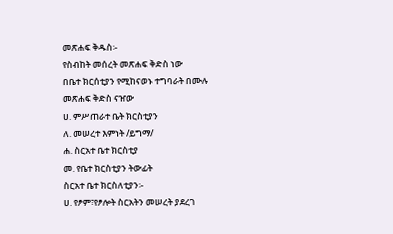መጽሐፍ ቅዱስ፡-
የስብከት መሰረት መጽሐፍ ቅድስ ነው
በቤተ ክርሰቲያን የሚከናወኑ ተግባራት በሙሉ መጽሐፍ ቅድስ ናዠው
ሀ. ምሥጠራተ ቤት ክርስቲያን
ለ. መሠረተ እምነት /ይግማ/
ሐ. ስርአተ ቤተ ክርስቲያ
መ. የቤተ ክርስቲያን ትውፊት
ስርአተ ቤተ ክርስለቲያን፡-
ሀ. የፆም፣የፆሎት ስርአትን መሠረት ያደረገ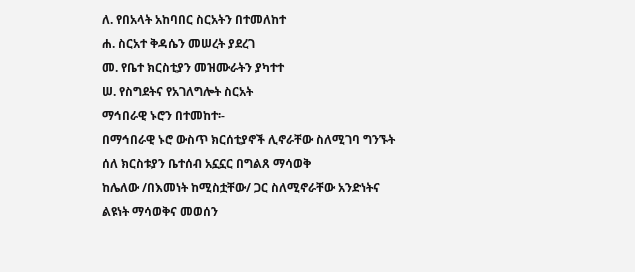ለ. የበአላት አከባበር ስርአትን በተመለከተ
ሐ. ስርአተ ቅዳሴን መሠረት ያደረገ
መ. የቤተ ክርስቲያን መዝሙራትን ያካተተ
ሠ. የስግደትና የአገለግሎት ስርአት
ማኅበራዊ ኑሮን በተመከተ፡-
በማኅበራዊ ኑሮ ውስጥ ክርሰቲያኖች ሊኖራቸው ስለሚገባ ግንኙት
ሰለ ክርስቱያን ቤተሰብ አኗኗር በግልጸ ማሳወቅ
ከሌለው /በእመነት ከሚስቷቸው/ ጋር ስለሚኖራቸው አንድነትና ልዩነት ማሳወቅና መወሰን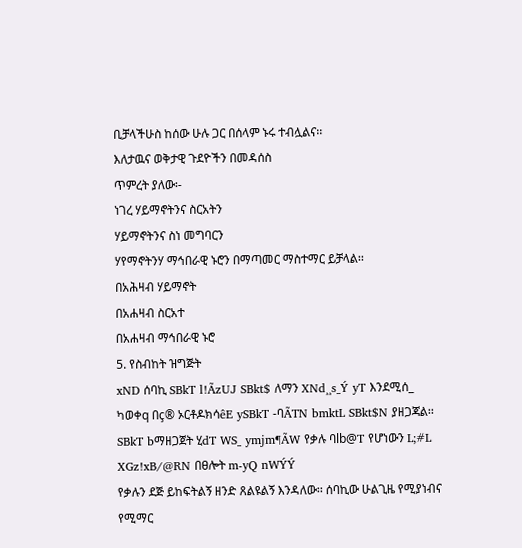ቢቻላችሁስ ከሰው ሁሉ ጋር በሰላም ኑሩ ተብሏልና፡፡
እለታዉና ወቅታዊ ጉደዮችን በመዳሰስ
ጥምረት ያለው፡-
ነገረ ሃይማኖትንና ስርአትን
ሃይማኖትንና ስነ መግባርን
ሃየማኖትንሃ ማኅበራዊ ኑሮን በማጣመር ማስተማር ይቻላል፡፡
በአሕዛብ ሃይማኖት
በአሐዛብ ስርአተ
በአሐዛብ ማኅበራዊ ኑሮ
5. የስብከት ዝግጅት
xND ሰባኪ SBkT l!ÃzUJ SBkt$ ለማን XNd¸¸s_Ý yT እንደሚሰ_
ካወቀq በç® ኦርቶዶክሳêE ySBkT -ባÃTN bmktL SBkt$N ያዘጋጃል፡፡
SBkT bማዘጋጀት ሂdT WS_ ymjm¶ÃW የቃሉ ባlb@T የሆነውን L;#L
XGz!xB/@RN በፀሎት m-yQ nWÝÝ
የቃሉን ደጅ ይከፍትልኝ ዘንድ ጸልዩልኝ እንዳለው፡፡ ሰባኪው ሁልጊዜ የሚያነብና
የሚማር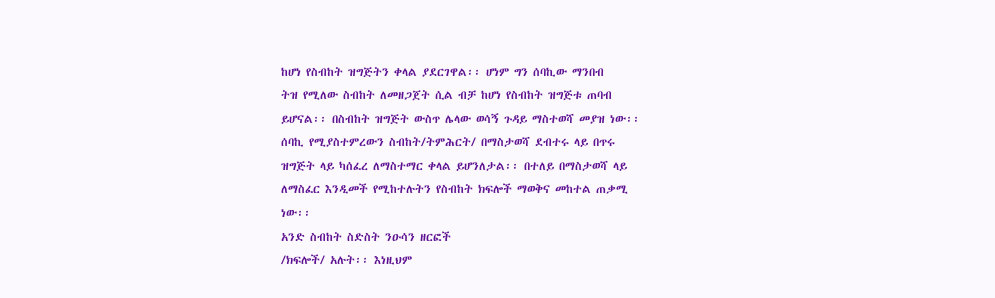ከሆነ የስብከት ዝግጅትን ቀላል ያደርገዋል፡፡ ሆነም ግን ሰባኪው ማንበብ
ትዝ የሚለው ስብከት ለመዘጋጀት ሲል ብቻ ከሆነ የስብከት ዝግጅቱ ጠባብ
ይሆናል፡፡ በስብከት ዝግጅት ውስጥ ሌላው ወሳኝ ጉዳይ ማስተወሻ መያዝ ነው፡፡
ሰባኪ የሚያስተምረውን ስብከት/ትምሕርት/ በማስታወሻ ደብተሩ ላይ በጥሩ
ዝግጅት ላይ ካሰፈረ ለማስተማር ቀላል ይሆንለታል፡፡ በተለይ በማስታወሻ ላይ
ለማስፈር እንዲመች የሚከተሉትን የስብከት ክፍሎች ማወቅና መከተል ጠቃሚ
ነው፡፡
አንድ ስብከት ስድስት ንዑሳን ዘርፎች
/ክፍሎች/ አሉት፡፡ እነዚህም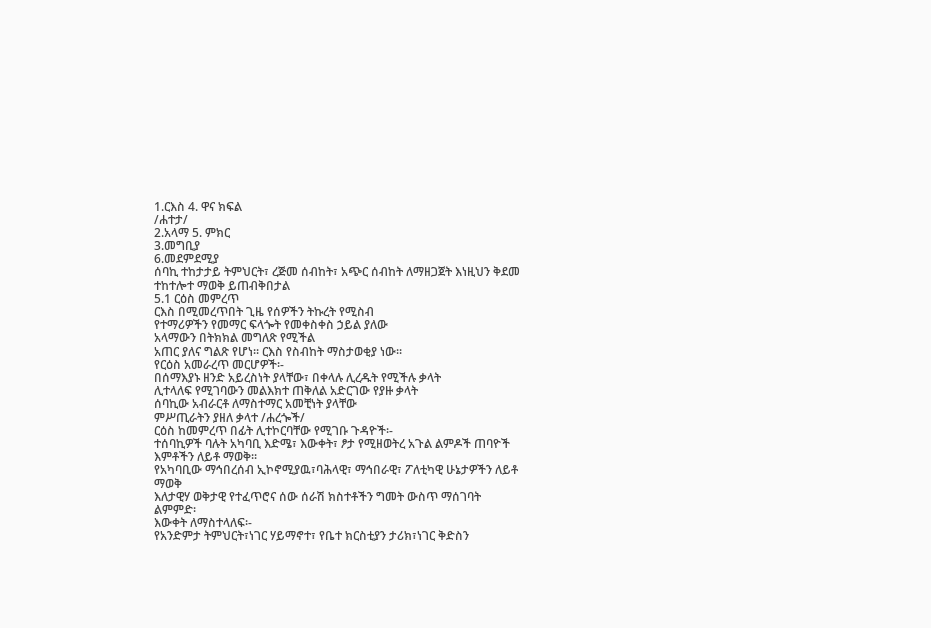1.ርእስ 4. ዋና ክፍል
/ሐተታ/
2.አላማ 5. ምክር
3.መግቢያ
6.መደምደሚያ
ሰባኪ ተከታታይ ትምህርት፣ ረጅመ ሰብከት፣ አጭር ሰብከት ለማዘጋጀት እነዚህን ቅደመ
ተከተሎተ ማወቅ ይጠብቅበታል
5.1 ርዕስ መምረጥ
ርእስ በሚመረጥበት ጊዜ የሰዎችን ትኩረት የሚስብ
የተማሪዎችን የመማር ፍላጐት የመቀስቀስ ኃይል ያለው
አላማውን በትክክል መግለጽ የሚችል
አጠር ያለና ግልጽ የሆነ፡፡ ርእስ የስብከት ማስታወቂያ ነው፡፡
የርዕስ አመራረጥ መርሆዎች፡-
በሰማእያኑ ዘንድ አይረስነት ያላቸው፣ በቀላሉ ሊረዱት የሚችሉ ቃላት
ሊተላለፍ የሚገባውን መልእክተ ጠቅለል አድርገው የያዙ ቃላት
ሰባኪው አብራርቶ ለማስተማር አመቺነት ያላቸው
ምሥጢራትን ያዘለ ቃላተ /ሐረጐች/
ርዕስ ከመምረጥ በፊት ሊተኮርባቸው የሚገቡ ጉዳዮች፡-
ተሰባኪዎች ባሉት አካባቢ እድሜ፣ እውቀት፣ ፆታ የሚዘወትረ አጉል ልምዶች ጠባዮች
እምቶችን ለይቶ ማወቅ፡፡
የአካባቢው ማኅበረሰብ ኢኮኖሚያዉ፣ባሕላዊ፣ ማኅበራዊ፣ ፖለቲካዊ ሁኔታዎችን ለይቶ
ማወቅ
እለታዊሃ ወቅታዊ የተፈጥሮና ሰው ሰራሽ ክስተቶችን ግመት ውስጥ ማሰገባት
ልምምድ፡
እውቀት ለማስተላለፍ፡-
የአንድምታ ትምህርት፣ነገር ሃይማኖተ፣ የቤተ ክርስቲያን ታሪክ፣ነገር ቅድስን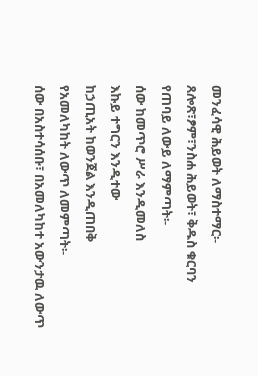መንፈሳዊ ሕይወት ለማስተማር፡-
ጸሎጽ፣ፆም፣ንስሐ ሕይወት፣ ቅዱስ ቁርባን
የጠባይ ለውይ ለማምጣት፡-
ሰው ከመጥሮ ሥራ እንዲመለስ
እኩይ ተግርን እንዲተው
ከኃጢአት ከወንጀል እንዲጠበቅ
የአመለካከት ለውጥ ለመምጣት፡-
ሰው በአስተሳሰቡ፣ በአመለካከተ አውንታዉ ለውጥ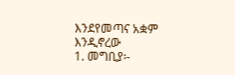እንደየመጣና አቋም
እንዲኖረው
1. መግቢያ፡-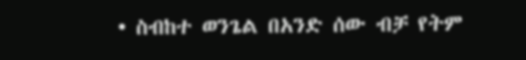• ስብከተ ወንጌል በአንድ ሰው ብቻ የትም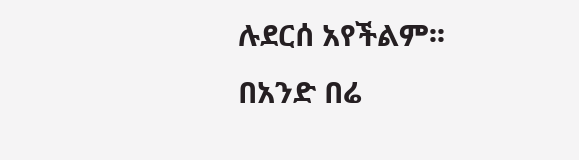ሉደርሰ አየችልም፡፡ በአንድ በሬ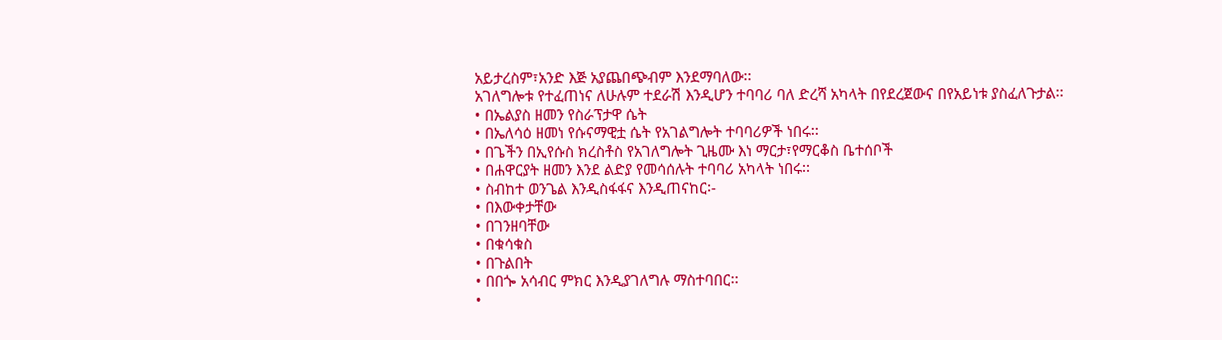አይታረስም፣አንድ እጅ አያጨበጭብም እንደማባለው፡፡
አገለግሎቱ የተፈጠነና ለሁሉም ተደራሽ እንዲሆን ተባባሪ ባለ ድረሻ አካላት በየደረጀውና በየአይነቱ ያስፈለጉታል፡፡
• በኤልያስ ዘመን የስራፕታዋ ሴት
• በኤለሳዕ ዘመነ የሱናማዊቷ ሴት የአገልግሎት ተባባሪዎች ነበሩ፡፡
• በጌችን በኢየሱስ ክረስቶስ የአገለግሎት ጊዜሙ እነ ማርታ፣የማርቆስ ቤተሰቦች
• በሐዋርያት ዘመን እንደ ልድያ የመሳሰሉት ተባባሪ አካላት ነበሩ፡፡
• ስብከተ ወንጌል እንዲስፋፋና እንዲጠናከር፡-
• በእውቀታቸው
• በገንዘባቸው
• በቁሳቁስ
• በጉልበት
• በበጐ አሳብር ምክር እንዲያገለግሉ ማስተባበር፡፡
•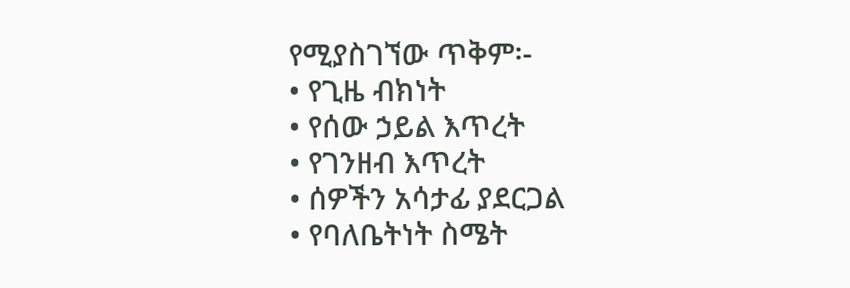የሚያስገኘው ጥቅም፡-
• የጊዜ ብክነት
• የሰው ኃይል እጥረት
• የገንዘብ እጥረት
• ሰዎችን አሳታፊ ያደርጋል
• የባለቤትነት ስሜት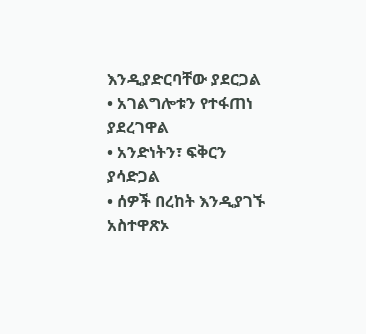እንዲያድርባቸው ያደርጋል
• አገልግሎቱን የተፋጠነ ያደረገዋል
• አንድነትን፣ ፍቅርን ያሳድጋል
• ሰዎች በረከት እንዲያገኙ አስተዋጽኦ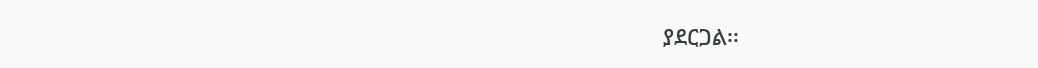ያደርጋል፡፡